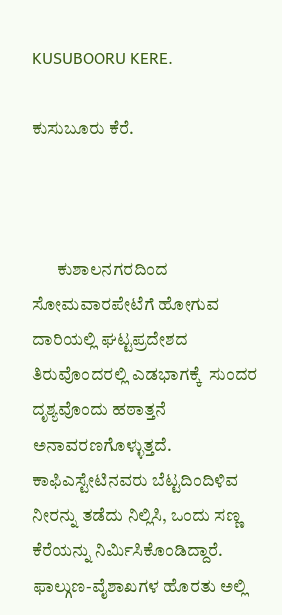KUSUBOORU KERE.

ಕುಸುಬೂರು ಕೆರೆ.



       ಕುಶಾಲನಗರದಿಂದ ಸೋಮವಾರಪೇಟೆಗೆ ಹೋಗುವ ದಾರಿಯಲ್ಲಿ ಘಟ್ಟಪ್ರದೇಶದ ತಿರುವೊಂದರಲ್ಲಿ ಎಡಭಾಗಕ್ಕೆ  ಸುಂದರ ದೃಶ್ಯವೊಂದು ಹಠಾತ್ತನೆ ಅನಾವರಣಗೊಳ್ಳುತ್ತದೆ. ಕಾಫಿಎಸ್ಟೇಟಿನವರು ಬೆಟ್ಟದಿಂದಿಳಿವ ನೀರನ್ನು ತಡೆದು ನಿಲ್ಲಿಸಿ, ಒಂದು ಸಣ್ಣ ಕೆರೆಯನ್ನು ನಿರ್ಮಿಸಿಕೊಂಡಿದ್ದಾರೆ. ಫಾಲ್ಗುಣ-ವೈಶಾಖಗಳ ಹೊರತು ಅಲ್ಲಿ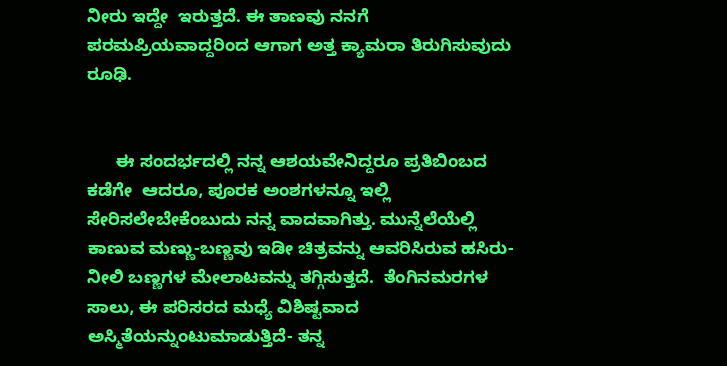ನೀರು ಇದ್ದೇ  ಇರುತ್ತದೆ. ಈ ತಾಣವು ನನಗೆ ಪರಮಪ್ರಿಯವಾದ್ದರಿಂದ ಆಗಾಗ ಅತ್ತ ಕ್ಯಾಮರಾ ತಿರುಗಿಸುವುದು ರೂಢಿ.


      ಈ ಸಂದರ್ಭದಲ್ಲಿ ನನ್ನ ಆಶಯವೇನಿದ್ದರೂ ಪ್ರತಿಬಿಂಬದ ಕಡೆಗೇ  ಆದರೂ, ಪೂರಕ ಅಂಶಗಳನ್ನೂ ಇಲ್ಲಿ ಸೇರಿಸಲೇಬೇಕೆಂಬುದು ನನ್ನ ವಾದವಾಗಿತ್ತು. ಮುನ್ನೆಲೆಯೆಲ್ಲಿ ಕಾಣುವ ಮಣ್ಣು-ಬಣ್ಣವು ಇಡೀ ಚಿತ್ರವನ್ನು ಆವರಿಸಿರುವ ಹಸಿರು-ನೀಲಿ ಬಣ್ಣಗಳ ಮೇಲಾಟವನ್ನು ತಗ್ಗಿಸುತ್ತದೆ.  ತೆಂಗಿನಮರಗಳ ಸಾಲು, ಈ ಪರಿಸರದ ಮಧ್ಯೆ ವಿಶಿಷ್ಟವಾದ ಅಸ್ಮಿತೆಯನ್ನುಂಟುಮಾಡುತ್ತಿದೆ- ತನ್ನ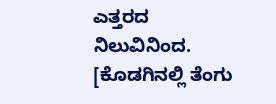ಎತ್ತರದ ನಿಲುವಿನಿಂದ. [ಕೊಡಗಿನಲ್ಲಿ ತೆಂಗು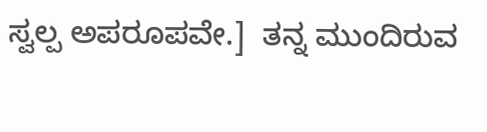ಸ್ವಲ್ಪ ಅಪರೂಪವೇ.]  ತನ್ನ ಮುಂದಿರುವ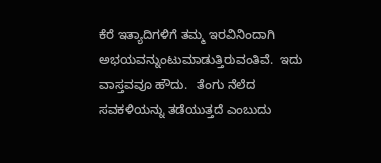ಕೆರೆ ಇತ್ಯಾದಿಗಳಿಗೆ ತಮ್ಮ ಇರವಿನಿಂದಾಗಿ ಅಭಯವನ್ನುಂಟುಮಾಡುತ್ತಿರುವಂತಿವೆ.  ಇದು ವಾಸ್ತವವೂ ಹೌದು.   ತೆಂಗು ನೆಲೆದ ಸವಕಳಿಯನ್ನು ತಡೆಯುತ್ತದೆ ಎಂಬುದು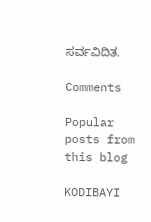ಸರ್ವವಿದಿತ.

Comments

Popular posts from this blog

KODIBAYI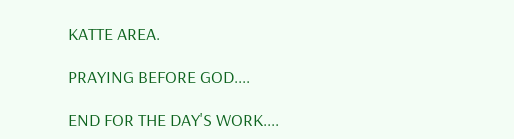KATTE AREA.

PRAYING BEFORE GOD....

END FOR THE DAY'S WORK....